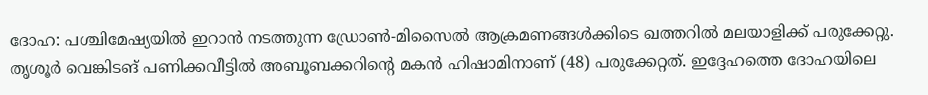ദോഹ: പശ്ചിമേഷ്യയിൽ ഇറാൻ നടത്തുന്ന ഡ്രോൺ-മിസൈൽ ആക്രമണങ്ങൾക്കിടെ ഖത്തറിൽ മലയാളിക്ക് പരുക്കേറ്റു. തൃശൂർ വെങ്കിടങ് പണിക്കവീട്ടിൽ അബൂബക്കറിന്റെ മകൻ ഹിഷാമിനാണ് (48) പരുക്കേറ്റത്. ഇദ്ദേഹത്തെ ദോഹയിലെ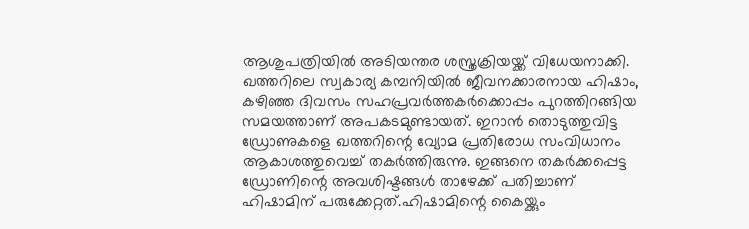ആശുപത്രിയിൽ അടിയന്തര ശസ്ത്രക്രിയയ്ക്ക് വിധേയനാക്കി.
ഖത്തറിലെ സ്വകാര്യ കമ്പനിയിൽ ജീവനക്കാരനായ ഹിഷാം, കഴിഞ്ഞ ദിവസം സഹപ്രവർത്തകർക്കൊപ്പം പുറത്തിറങ്ങിയ സമയത്താണ് അപകടമുണ്ടായത്. ഇറാൻ തൊടുത്തുവിട്ട ഡ്രോണുകളെ ഖത്തറിന്റെ വ്യോമ പ്രതിരോധ സംവിധാനം ആകാശത്തുവെച്ച് തകർത്തിരുന്നു. ഇങ്ങനെ തകർക്കപ്പെട്ട ഡ്രോണിന്റെ അവശിഷ്ടങ്ങൾ താഴേക്ക് പതിച്ചാണ് ഹിഷാമിന് പരുക്കേറ്റത്.ഹിഷാമിന്റെ കൈയ്ക്കും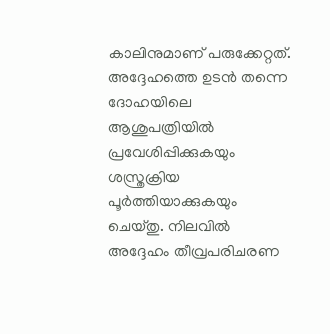കാലിനുമാണ് പരുക്കേറ്റത്. അദ്ദേഹത്തെ ഉടൻ തന്നെ ദോഹയിലെ ആശുപത്രിയിൽ പ്രവേശിപ്പിക്കുകയും ശസ്ത്രക്രിയ പൂർത്തിയാക്കുകയും ചെയ്തു. നിലവിൽ അദ്ദേഹം തീവ്രപരിചരണ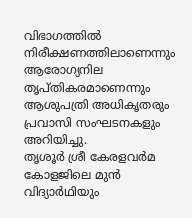വിഭാഗത്തിൽ നിരീക്ഷണത്തിലാണെന്നും ആരോഗ്യനില തൃപ്തികരമാണെന്നും ആശുപത്രി അധികൃതരും പ്രവാസി സംഘടനകളും അറിയിച്ചു.
തൃശൂർ ശ്രീ കേരളവർമ കോളജിലെ മുൻ വിദ്യാർഥിയും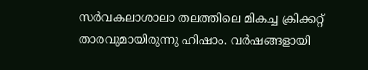സർവകലാശാലാ തലത്തിലെ മികച്ച ക്രിക്കറ്റ് താരവുമായിരുന്നു ഹിഷാം. വർഷങ്ങളായി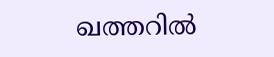ഖത്തറിൽ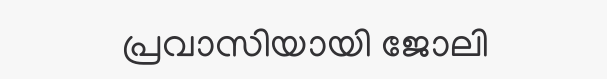പ്രവാസിയായി ജോലി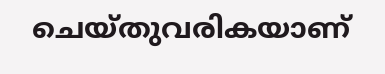ചെയ്തുവരികയാണ്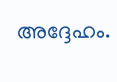അദ്ദേഹം.